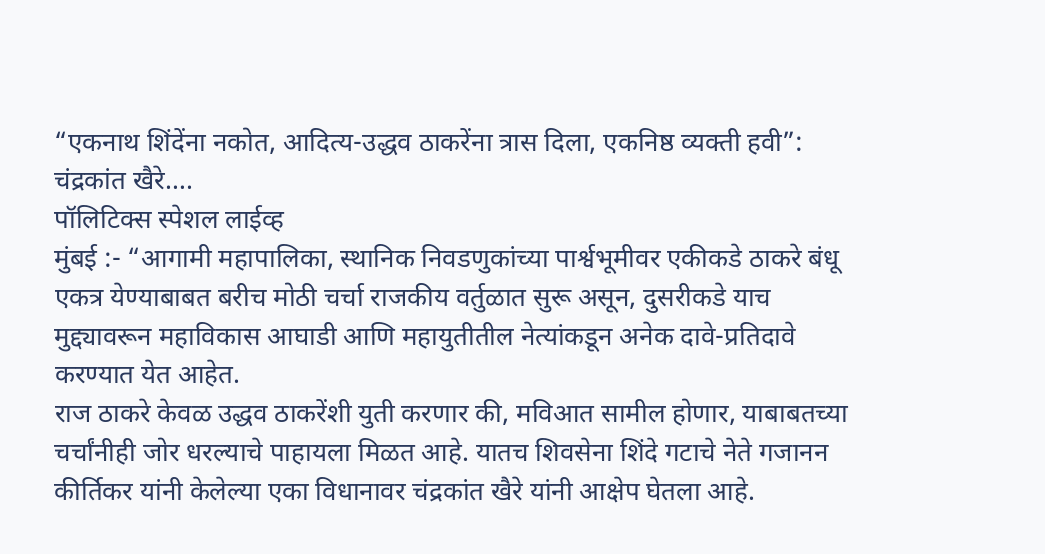“एकनाथ शिंदेंना नकोत, आदित्य-उद्धव ठाकरेंना त्रास दिला, एकनिष्ठ व्यक्ती हवी”: चंद्रकांत खैरे….
पॉलिटिक्स स्पेशल लाईव्ह
मुंबई :- “आगामी महापालिका, स्थानिक निवडणुकांच्या पार्श्वभूमीवर एकीकडे ठाकरे बंधू एकत्र येण्याबाबत बरीच मोठी चर्चा राजकीय वर्तुळात सुरू असून, दुसरीकडे याच मुद्द्यावरून महाविकास आघाडी आणि महायुतीतील नेत्यांकडून अनेक दावे-प्रतिदावे करण्यात येत आहेत.
राज ठाकरे केवळ उद्धव ठाकरेंशी युती करणार की, मविआत सामील होणार, याबाबतच्या चर्चांनीही जोर धरल्याचे पाहायला मिळत आहे. यातच शिवसेना शिंदे गटाचे नेते गजानन कीर्तिकर यांनी केलेल्या एका विधानावर चंद्रकांत खैरे यांनी आक्षेप घेतला आहे.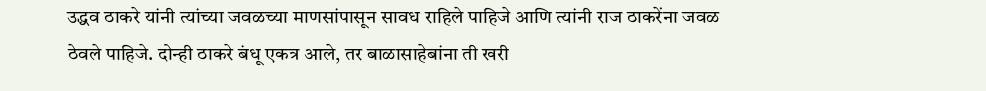उद्धव ठाकरे यांनी त्यांच्या जवळच्या माणसांपासून सावध राहिले पाहिजे आणि त्यांनी राज ठाकरेंना जवळ ठेवले पाहिजे. दोन्ही ठाकरे बंधू एकत्र आले, तर बाळासाहेबांना ती खरी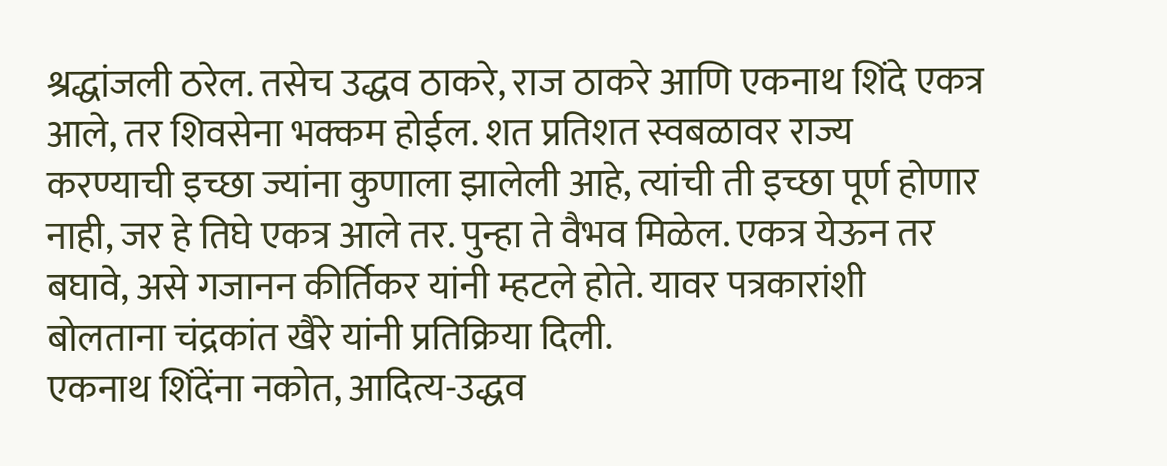श्रद्धांजली ठरेल. तसेच उद्धव ठाकरे, राज ठाकरे आणि एकनाथ शिंदे एकत्र आले, तर शिवसेना भक्कम होईल. शत प्रतिशत स्वबळावर राज्य करण्याची इच्छा ज्यांना कुणाला झालेली आहे, त्यांची ती इच्छा पूर्ण होणार नाही, जर हे तिघे एकत्र आले तर. पुन्हा ते वैभव मिळेल. एकत्र येऊन तर बघावे, असे गजानन कीर्तिकर यांनी म्हटले होते. यावर पत्रकारांशी बोलताना चंद्रकांत खैरे यांनी प्रतिक्रिया दिली.
एकनाथ शिंदेंना नकोत, आदित्य-उद्धव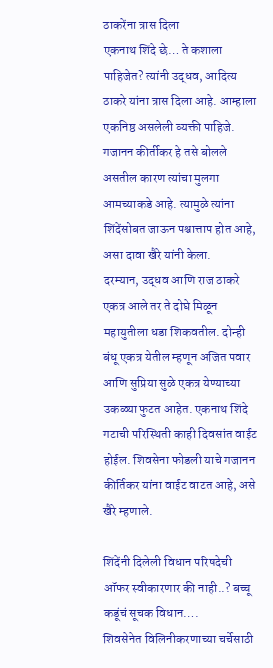ठाकरेंना त्रास दिला
एकनाथ शिंदे छे… ते कशाला पाहिजेत? त्यांनी उद्धव, आदित्य ठाकरे यांना त्रास दिला आहे. आम्हाला एकनिष्ठ असलेली व्यक्ती पाहिजे. गजानन कीर्तीकर हे तसे बोलले असतील कारण त्यांचा मुलगा आमच्याकडे आहे. त्यामुळे त्यांना शिंदेंसोबत जाऊन पश्चात्ताप होत आहे, असा दावा खैरे यांनी केला.
दरम्यान, उद्धव आणि राज ठाकरे एकत्र आले तर ते दोघे मिळून महायुतीला धडा शिकवतील. दोन्ही बंधू एकत्र येतील म्हणून अजित पवार आणि सुप्रिया सुळे एकत्र येण्याच्या उकळ्या फुटत आहेत. एकनाथ शिंदे गटाची परिस्थिती काही दिवसांत वाईट होईल. शिवसेना फोडली याचे गजानन कीर्तिकर यांना वाईट वाटत आहे, असे खैरे म्हणाले.

शिंदेंनी दिलेली विधान परिषदेची ऑफर स्वीकारणार की नाही..? बच्चू कडूंचं सूचक विधान….
शिवसेनेत विलिनीकरणाच्या चर्चेसाठी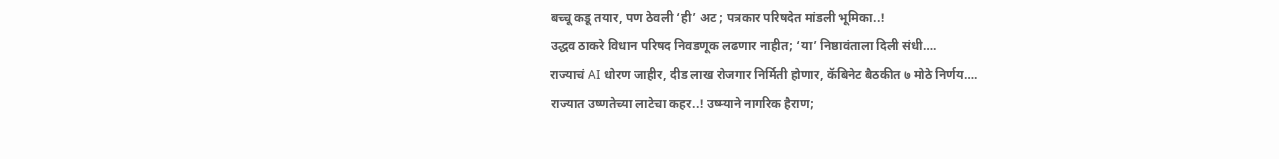बच्चू कडू तयार, पण ठेवली ‘ही’ अट ; पत्रकार परिषदेत मांडली भूमिका..!
उद्धव ठाकरे विधान परिषद निवडणूक लढणार नाहीत; ‘या’ निष्ठावंताला दिली संधी….
राज्याचं AI धोरण जाहीर, दीड लाख रोजगार निर्मिती होणार, कॅबिनेट बैठकीत ७ मोठे निर्णय….
राज्यात उष्णतेच्या लाटेचा कहर..! उष्म्याने नागरिक हैराण;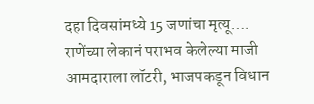दहा दिवसांमध्ये 15 जणांचा मृत्यू….
राणेंच्या लेकानं पराभव केलेल्या माजी आमदाराला लॉटरी, भाजपकडून विधान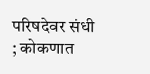परिषदेवर संधी ; कोकणात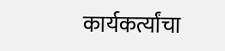कार्यकर्त्यांचा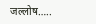जल्लोष…..